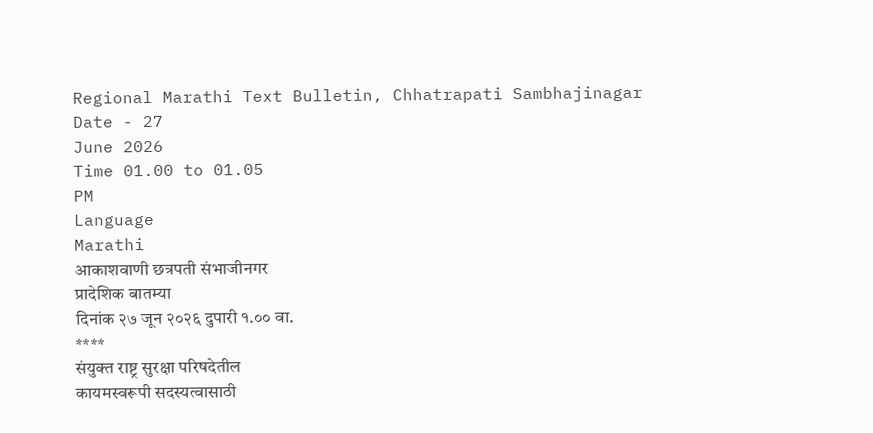Regional Marathi Text Bulletin, Chhatrapati Sambhajinagar
Date - 27
June 2026
Time 01.00 to 01.05
PM
Language
Marathi
आकाशवाणी छत्रपती संभाजीनगर
प्रादेशिक बातम्या
दिनांक २७ जून २०२६ दुपारी १.०० वा.
****
संयुक्त राष्ट्र सुरक्षा परिषदेतील
कायमस्वरूपी सदस्यत्वासाठी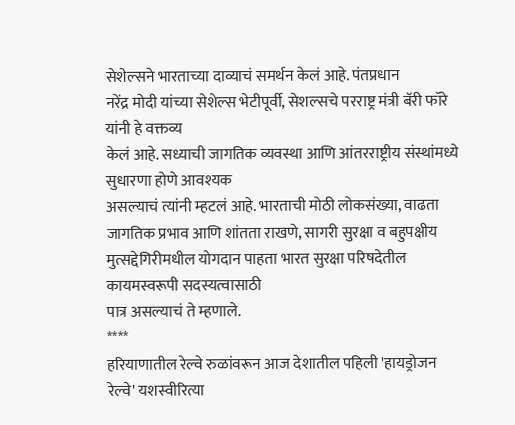सेशेल्सने भारताच्या दाव्याचं समर्थन केलं आहे. पंतप्रधान
नरेंद्र मोदी यांच्या सेशेल्स भेटीपूर्वी, सेशल्सचे परराष्ट्र मंत्री बॅरी फॉरे यांनी हे वक्तव्य
केलं आहे. सध्याची जागतिक व्यवस्था आणि आंतरराष्ट्रीय संस्थांमध्ये सुधारणा होणे आवश्यक
असल्याचं त्यांनी म्हटलं आहे. भारताची मोठी लोकसंख्या, वाढता जागतिक प्रभाव आणि शांतता राखणे, सागरी सुरक्षा व बहुपक्षीय
मुत्सद्देगिरीमधील योगदान पाहता भारत सुरक्षा परिषदेतील कायमस्वरूपी सदस्यत्वासाठी
पात्र असल्याचं ते म्हणाले.
****
हरियाणातील रेल्वे रुळांवरून आज देशातील पहिली 'हायड्रोजन रेल्वे' यशस्वीरित्या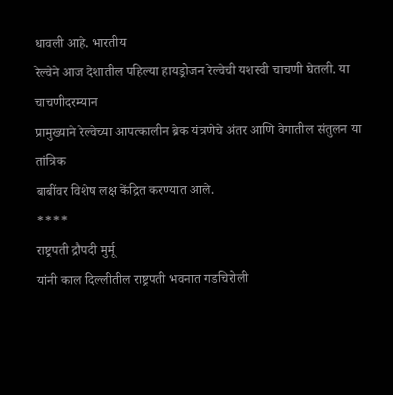धावली आहे. भारतीय
रेल्वेने आज देशातील पहिल्या हायड्रोजन रेल्वेची यशस्वी चाचणी घेतली. या चाचणीदरम्यान
प्रामुख्याने रेल्वेच्या आपत्कालीन ब्रेक यंत्रणेचे अंतर आणि वेगातील संतुलन या तांत्रिक
बाबींवर विशेष लक्ष केंद्रित करण्यात आले.
****
राष्ट्रपती द्रौपदी मुर्मू
यांनी काल दिल्लीतील राष्ट्रपती भवनात गडचिरोली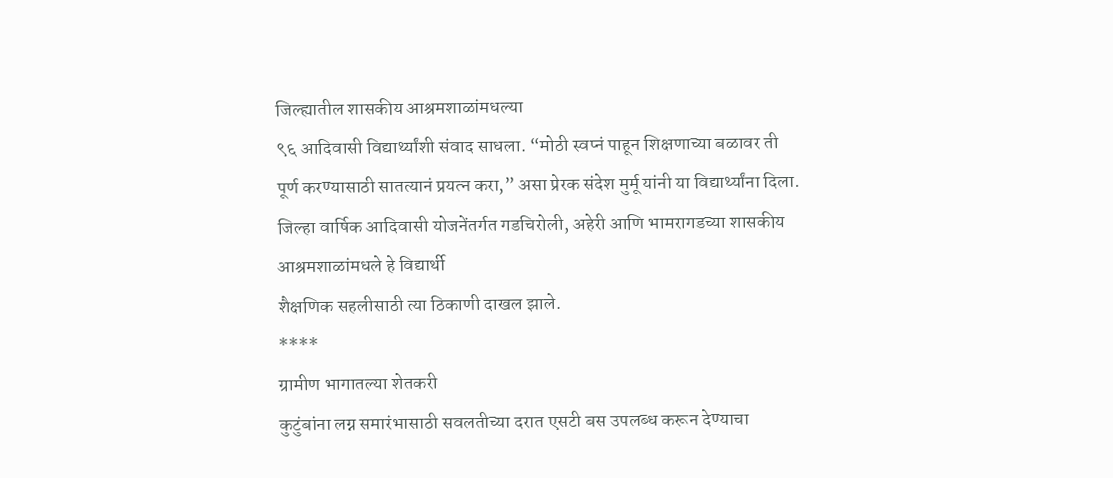जिल्ह्यातील शासकीय आश्रमशाळांमधल्या
९६ आदिवासी विद्यार्थ्यांशी संवाद साधला. “मोठी स्वप्नं पाहून शिक्षणाच्या बळावर ती
पूर्ण करण्यासाठी सातत्यानं प्रयत्न करा,” असा प्रेरक संदेश मुर्मू यांनी या विद्यार्थ्यांना दिला.
जिल्हा वार्षिक आदिवासी योजनेंतर्गत गडचिरोली, अहेरी आणि भामरागडच्या शासकीय आश्रमशाळांमधले हे विद्यार्थी
शैक्षणिक सहलीसाठी त्या ठिकाणी दाखल झाले.
****
ग्रामीण भागातल्या शेतकरी
कुटुंबांना लग्न समारंभासाठी सवलतीच्या दरात एसटी बस उपलब्ध करून देण्याचा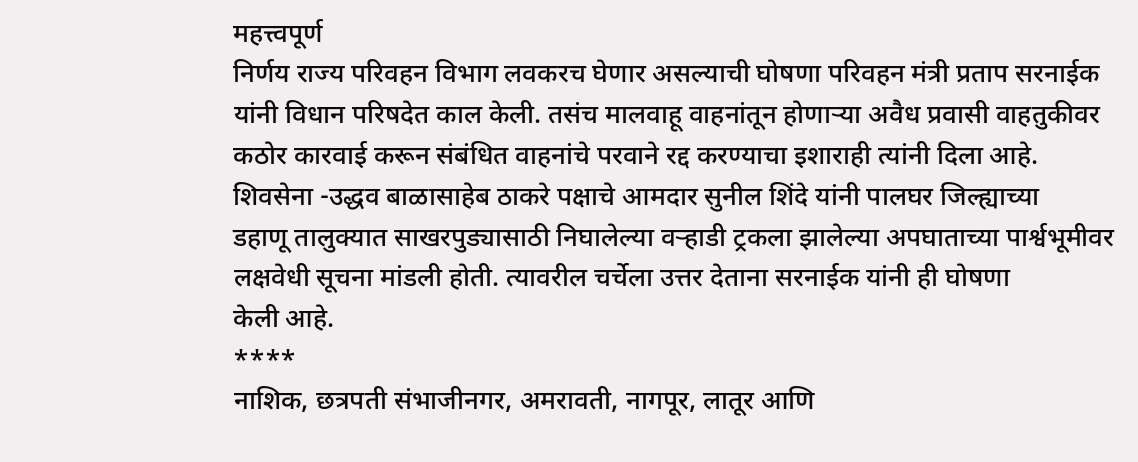महत्त्वपूर्ण
निर्णय राज्य परिवहन विभाग लवकरच घेणार असल्याची घोषणा परिवहन मंत्री प्रताप सरनाईक
यांनी विधान परिषदेत काल केली. तसंच मालवाहू वाहनांतून होणाऱ्या अवैध प्रवासी वाहतुकीवर
कठोर कारवाई करून संबंधित वाहनांचे परवाने रद्द करण्याचा इशाराही त्यांनी दिला आहे.
शिवसेना -उद्धव बाळासाहेब ठाकरे पक्षाचे आमदार सुनील शिंदे यांनी पालघर जिल्ह्याच्या
डहाणू तालुक्यात साखरपुड्यासाठी निघालेल्या वऱ्हाडी ट्रकला झालेल्या अपघाताच्या पार्श्वभूमीवर
लक्षवेधी सूचना मांडली होती. त्यावरील चर्चेला उत्तर देताना सरनाईक यांनी ही घोषणा
केली आहे.
****
नाशिक, छत्रपती संभाजीनगर, अमरावती, नागपूर, लातूर आणि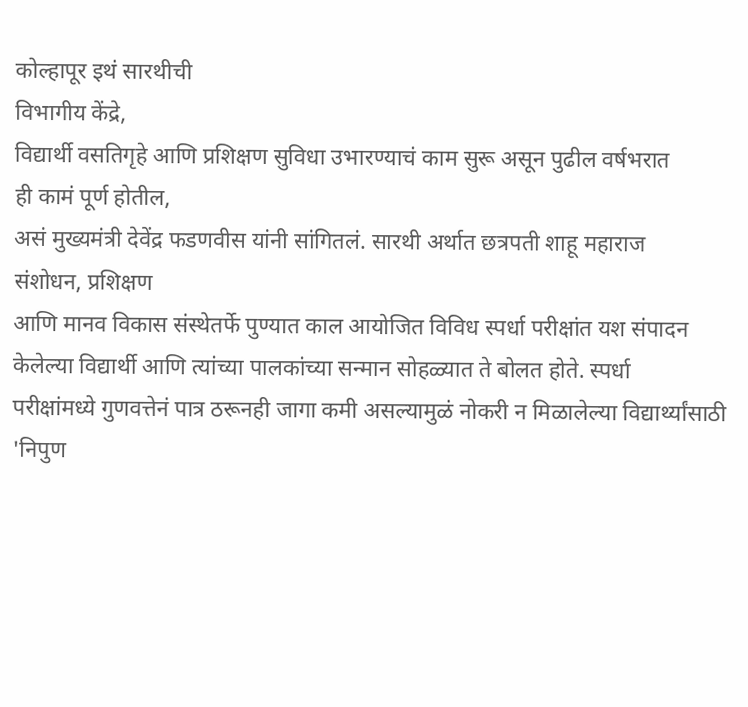कोल्हापूर इथं सारथीची
विभागीय केंद्रे,
विद्यार्थी वसतिगृहे आणि प्रशिक्षण सुविधा उभारण्याचं काम सुरू असून पुढील वर्षभरात
ही कामं पूर्ण होतील,
असं मुख्यमंत्री देवेंद्र फडणवीस यांनी सांगितलं. सारथी अर्थात छत्रपती शाहू महाराज
संशोधन, प्रशिक्षण
आणि मानव विकास संस्थेतर्फे पुण्यात काल आयोजित विविध स्पर्धा परीक्षांत यश संपादन
केलेल्या विद्यार्थी आणि त्यांच्या पालकांच्या सन्मान सोहळ्यात ते बोलत होते. स्पर्धा
परीक्षांमध्ये गुणवत्तेनं पात्र ठरूनही जागा कमी असल्यामुळं नोकरी न मिळालेल्या विद्यार्थ्यांसाठी
'निपुण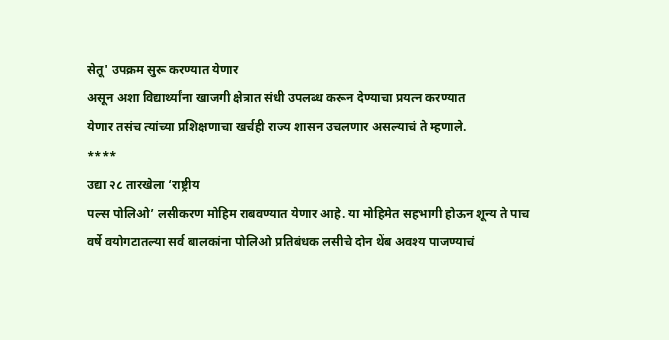सेतू' उपक्रम सुरू करण्यात येणार
असून अशा विद्यार्थ्यांना खाजगी क्षेत्रात संधी उपलब्ध करून देण्याचा प्रयत्न करण्यात
येणार तसंच त्यांच्या प्रशिक्षणाचा खर्चही राज्य शासन उचलणार असल्याचं ते म्हणाले.
****
उद्या २८ तारखेला ‘राष्ट्रीय
पल्स पोलिओ’ लसीकरण मोहिम राबवण्यात येणार आहे. या मोहिमेत सहभागी होऊन शून्य ते पाच
वर्षे वयोगटातल्या सर्व बालकांना पोलिओ प्रतिबंधक लसीचे दोन थेंब अवश्य पाजण्याचं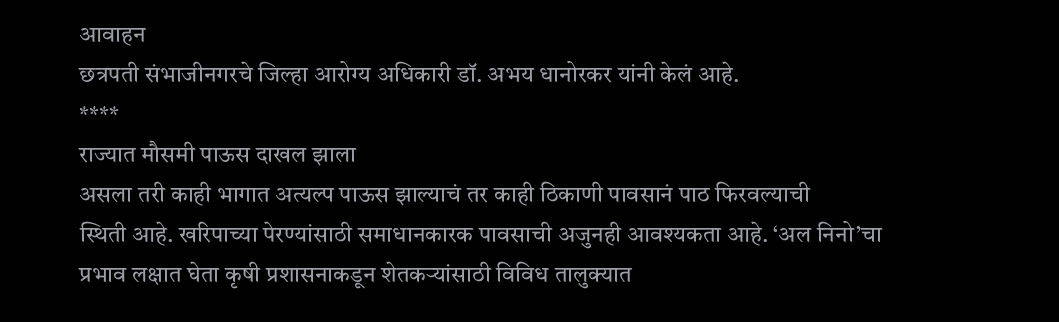आवाहन
छत्रपती संभाजीनगरचे जिल्हा आरोग्य अधिकारी डॉ. अभय धानोरकर यांनी केलं आहे.
****
राज्यात मौसमी पाऊस दाखल झाला
असला तरी काही भागात अत्यल्प पाऊस झाल्याचं तर काही ठिकाणी पावसानं पाठ फिरवल्याची
स्थिती आहे. खरिपाच्या पेरण्यांसाठी समाधानकारक पावसाची अजुनही आवश्यकता आहे. ‘अल निनो’चा
प्रभाव लक्षात घेता कृषी प्रशासनाकडून शेतकऱ्यांसाठी विविध तालुक्यात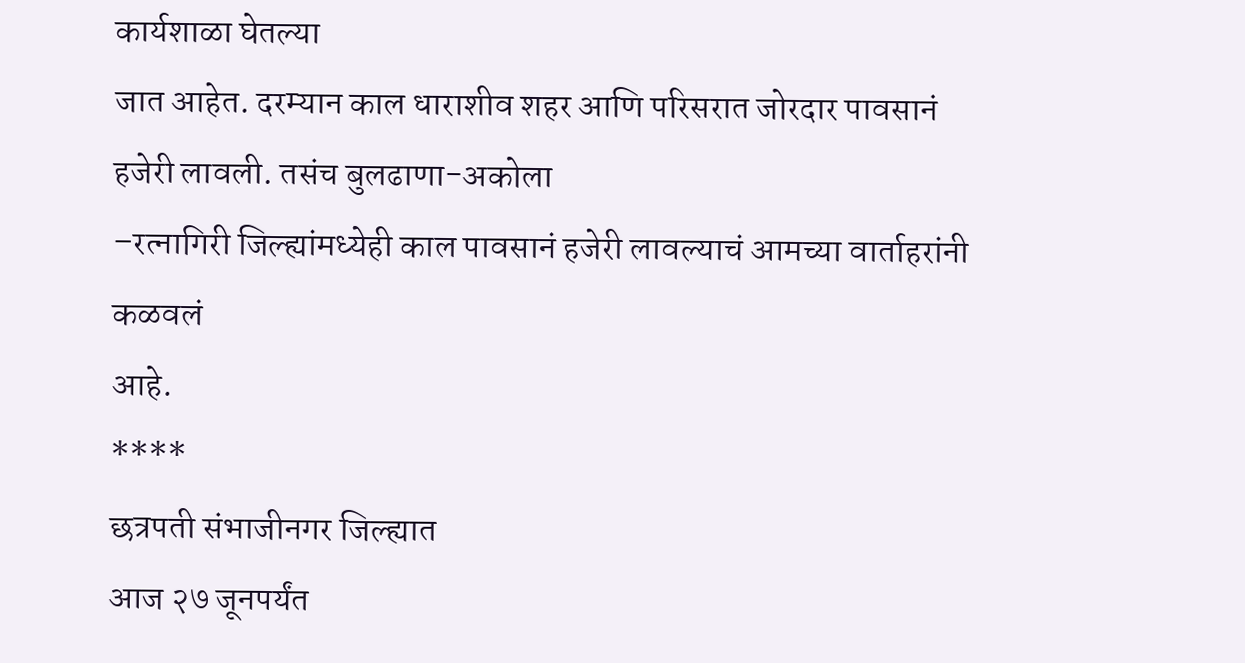कार्यशाळा घेतल्या
जात आहेत. दरम्यान काल धाराशीव शहर आणि परिसरात जोरदार पावसानं हजेरी लावली. तसंच बुलढाणा-अकोला
–रत्नागिरी जिल्ह्यांमध्येही काल पावसानं हजेरी लावल्याचं आमच्या वार्ताहरांनी कळवलं
आहे.
****
छत्रपती संभाजीनगर जिल्ह्यात
आज २७ जूनपर्यंत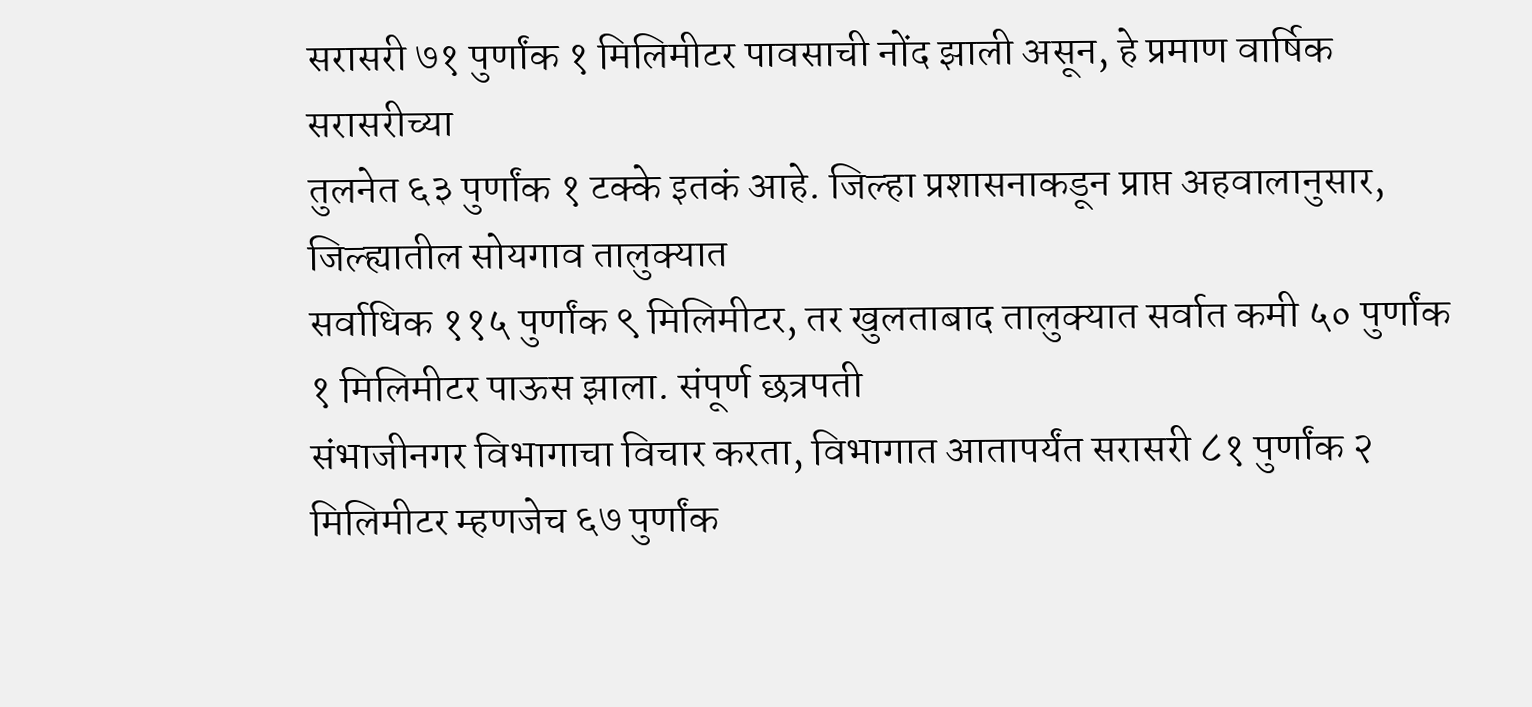सरासरी ७१ पुर्णांक १ मिलिमीटर पावसाची नोंद झाली असून, हे प्रमाण वार्षिक सरासरीच्या
तुलनेत ६३ पुर्णांक १ टक्के इतकं आहे. जिल्हा प्रशासनाकडून प्राप्त अहवालानुसार, जिल्ह्यातील सोयगाव तालुक्यात
सर्वाधिक ११५ पुर्णांक ९ मिलिमीटर, तर खुलताबाद तालुक्यात सर्वात कमी ५० पुर्णांक १ मिलिमीटर पाऊस झाला. संपूर्ण छत्रपती
संभाजीनगर विभागाचा विचार करता, विभागात आतापर्यंत सरासरी ८१ पुर्णांक २ मिलिमीटर म्हणजेच ६७ पुर्णांक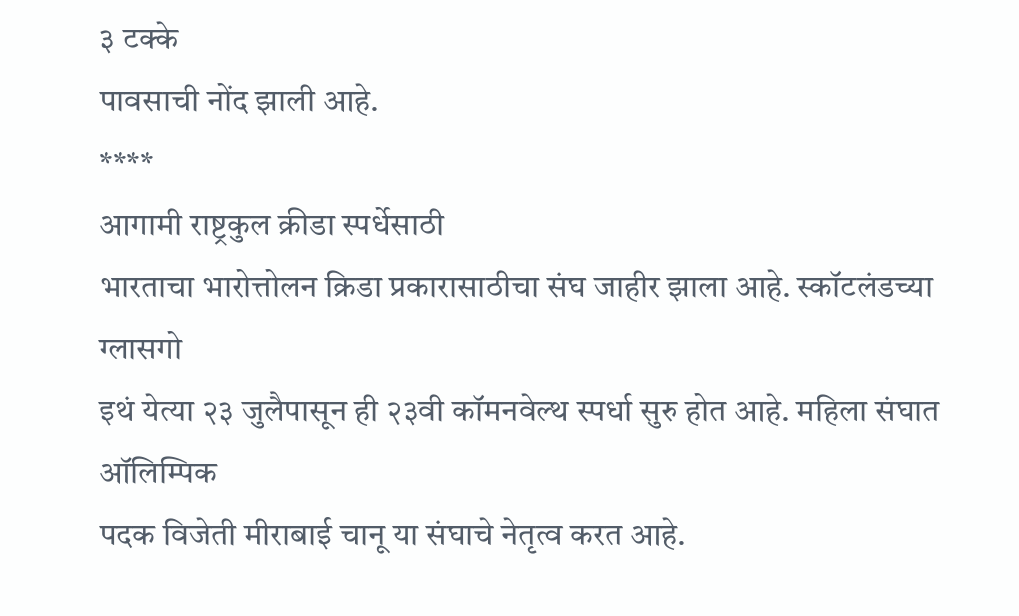३ टक्के
पावसाची नोंद झाली आहे.
****
आगामी राष्ट्रकुल क्रीडा स्पर्धेसाठी
भारताचा भारोत्तोलन क्रिडा प्रकारासाठीचा संघ जाहीर झाला आहे. स्कॉटलंडच्या ग्लासगो
इथं येत्या २३ जुलैपासून ही २३वी कॉमनवेल्थ स्पर्धा सुरु होत आहे. महिला संघात ऑलिम्पिक
पदक विजेती मीराबाई चानू या संघाचे नेतृत्व करत आहे.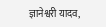ज्ञानेश्वरी यादव,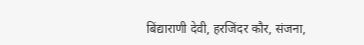बिंद्याराणी देवी, हरजिंदर कौर, संजना,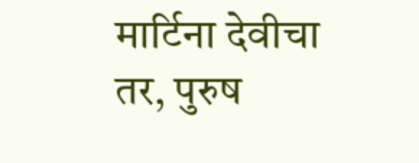मार्टिना देवीचा तर, पुरुष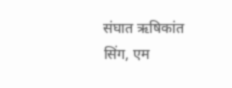संघात ऋषिकांत सिंग, एम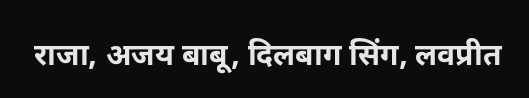राजा, अजय बाबू, दिलबाग सिंग, लवप्रीत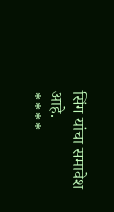सिंग यांचा समावेश
आहे.
****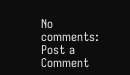No comments:
Post a Comment